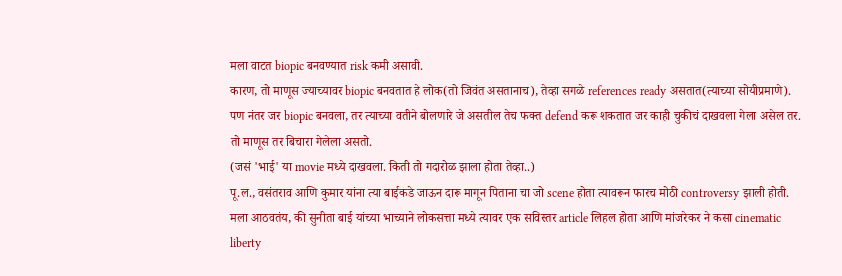मला वाटत biopic बनवण्यात risk कमी असावी.
कारण, तो माणूस ज्याच्यावर biopic बनवतात हे लोक(तो जिवंत असतानाच), तेव्हा सगळे references ready असतात(त्याच्या सोयीप्रमाणे).
पण नंतर जर biopic बनवला, तर त्याच्या वतीने बोलणारे जे असतील तेच फक्त defend करू शकतात जर काही चुकीचं दाखवला गेला असेल तर. तो माणूस तर बिचारा गेलेला असतो.
(जसं 'भाई' या movie मध्ये दाखवला. किती तो गदारोळ झाला होता तेव्हा..)
पू.ल., वसंतराव आणि कुमार यांना त्या बाईकडे जाऊन दारू मागून पिताना चा जो scene होता त्यावरून फारच मोठी controversy झाली होती.
मला आठवतंय, की सुनीता बाई यांच्या भाच्याने लोकसत्ता मध्ये त्यावर एक सविस्तर article लिहल होता आणि मांजरेकर ने कसा cinematic liberty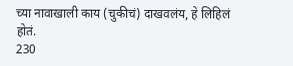च्या नावाखाली काय (चुकीचं) दाखवलंय, हे लिहिलं होतं.
230